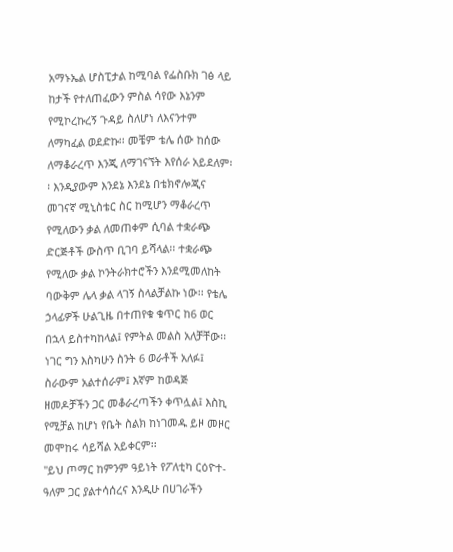አማኑኤል ሆስፒታል ከሚባል የፌስቡክ ገፅ ላይ ከታች የተለጠፈውን ምስል ሳየው እኔንም የሚኮረኩረኝ ጉዳይ ስለሆነ ለእናንተም ለማካፈል ወደድኩ፡፡ መቼም ቴሌ ሰው ከሰው ለማቆራረጥ እንጂ ለማገናኘት እየሰራ አይደለም፡፡ እንዲያውም እንደኔ እንደኔ በቴክኖሎጂና መገናኛ ሚኒስቴር ስር ከሚሆን ማቆራረጥ የሚለውን ቃል ለመጠቀም ሲባል ተቋራጭ ድርጅቶች ውስጥ ቢገባ ይሻላል፡፡ ተቋራጭ የሚለው ቃል ኮንትራክተሮችን እንደሚመለከት ባውቅም ሌላ ቃል ላገኝ ስላልቻልኩ ነው፡፡ የቴሌ ኃላፊዎች ሁልጊዜ በተጠየቁ ቁጥር ከ6 ወር በኋላ ይስተካከላል፤ የምትል መልስ አለቻቸው፡፡ ነገር ግን እስካሁን ስንት 6 ወራቶች አለፉ፤ ስራውም አልተሰራም፤ እኛም ከወዳጅ ዘመዶቻችን ጋር መቆራረጣችን ቀጥሏል፤ እስኪ የሚቻል ከሆነ የቤት ስልክ ከነገመዱ ይዞ መዞር መሞከሩ ሳይሻል አይቀርም፡፡
"ይህ ጦማር ከምንም ዓይነት የፖለቲካ ርዕዮተ-ዓለም ጋር ያልተሳሰረና እንዲሁ በሀገራችን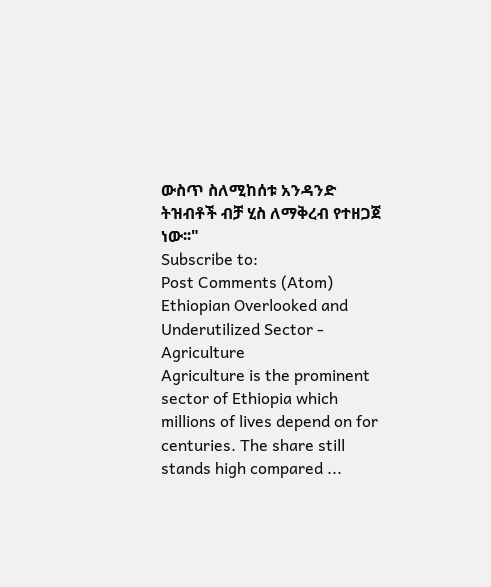ውስጥ ስለሚከሰቱ አንዳንድ ትዝብቶች ብቻ ሂስ ለማቅረብ የተዘጋጀ ነው፡፡"
Subscribe to:
Post Comments (Atom)
Ethiopian Overlooked and Underutilized Sector - Agriculture
Agriculture is the prominent sector of Ethiopia which millions of lives depend on for centuries. The share still stands high compared ...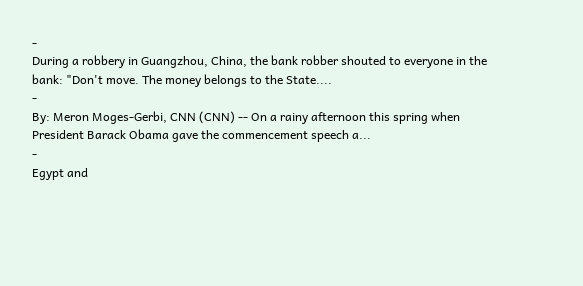-
During a robbery in Guangzhou, China, the bank robber shouted to everyone in the bank: "Don't move. The money belongs to the State....
-
By: Meron Moges-Gerbi, CNN (CNN) -- On a rainy afternoon this spring when President Barack Obama gave the commencement speech a...
-
Egypt and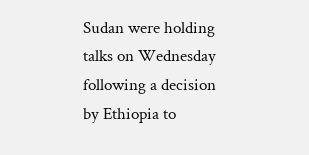Sudan were holding talks on Wednesday following a decision by Ethiopia to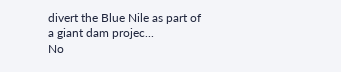divert the Blue Nile as part of a giant dam projec...
No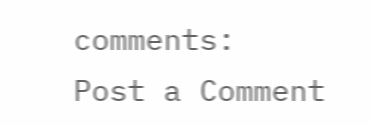comments:
Post a Comment